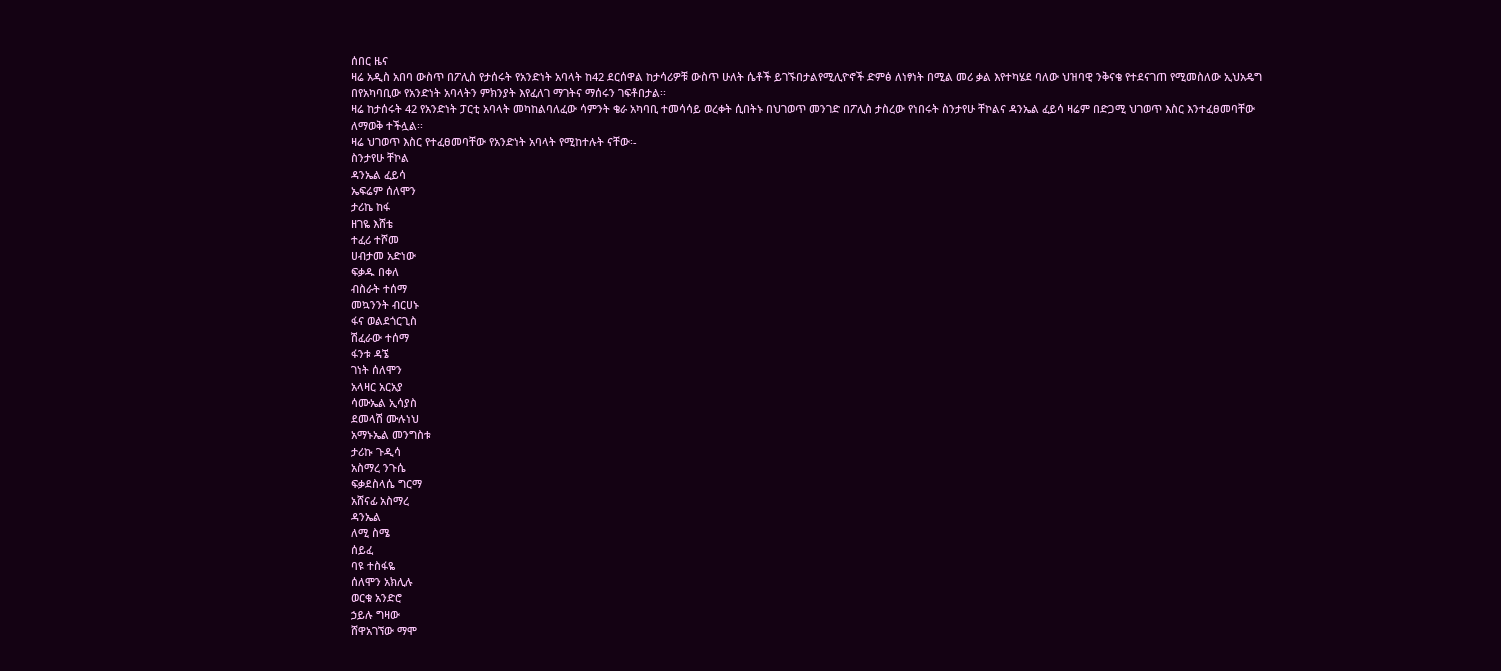ሰበር ዜና
ዛሬ አዲስ አበባ ውስጥ በፖሊስ የታሰሩት የአንድነት አባላት ከ42 ደርሰዋል ከታሳሪዎቹ ውስጥ ሁለት ሴቶች ይገኙበታልየሚሊዮኖች ድምፅ ለነፃነት በሚል መሪ ቃል እየተካሄደ ባለው ህዝባዊ ንቅናቄ የተደናገጠ የሚመስለው ኢህአዴግ በየአካባቢው የአንድነት አባላትን ምክንያት እየፈለገ ማገትና ማሰሩን ገፍቶበታል፡፡
ዛሬ ከታሰሩት 42 የአንድነት ፓርቲ አባላት መካከልባለፈው ሳምንት ቄራ አካባቢ ተመሳሳይ ወረቀት ሲበትኑ በህገወጥ መንገድ በፖሊስ ታስረው የነበሩት ስንታየሁ ቸኮልና ዳንኤል ፈይሳ ዛሬም በድጋሚ ህገወጥ እስር እንተፈፀመባቸው ለማወቅ ተችሏል፡፡
ዛሬ ህገወጥ እስር የተፈፀመባቸው የአንድነት አባላት የሚከተሉት ናቸው፡-
ስንታየሁ ቸኮል
ዳንኤል ፈይሳ
ኤፍሬም ሰለሞን
ታሪኬ ከፋ
ዘገዬ እሸቴ
ተፈሪ ተሾመ
ሀብታመ አድነው
ፍቃዱ በቀለ
ብስራት ተሰማ
መኳንንት ብርሀኑ
ፋና ወልደጎርጊስ
ሽፈራው ተሰማ
ፋንቱ ዳኜ
ገነት ሰለሞን
አላዛር አርአያ
ሳሙኤል ኢሳያስ
ደመላሽ ሙሉነህ
አማኑኤል መንግስቱ
ታሪኩ ጉዲሳ
አስማረ ንጉሴ
ፍቃደስላሴ ግርማ
አሸናፊ አስማረ
ዳንኤል
ለሚ ስሜ
ሰይፈ
ባዩ ተስፋዬ
ሰለሞን አክሊሉ
ወርቁ አንድሮ
ኃይሉ ግዛው
ሸዋአገኘው ማሞ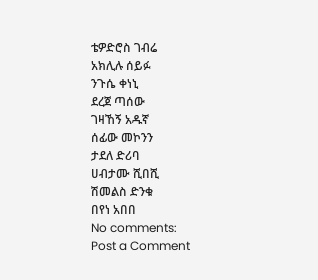ቴዎድሮስ ገብሬ
አክሊሉ ሰይፉ
ንጉሴ ቀነኒ
ደረጀ ጣሰው
ገዛኸኝ አዱኛ
ሰፊው መኮንን
ታደለ ድሪባ
ሀብታሙ ሺበሺ
ሽመልስ ድንቁ
በየነ አበበ
No comments:
Post a Comment